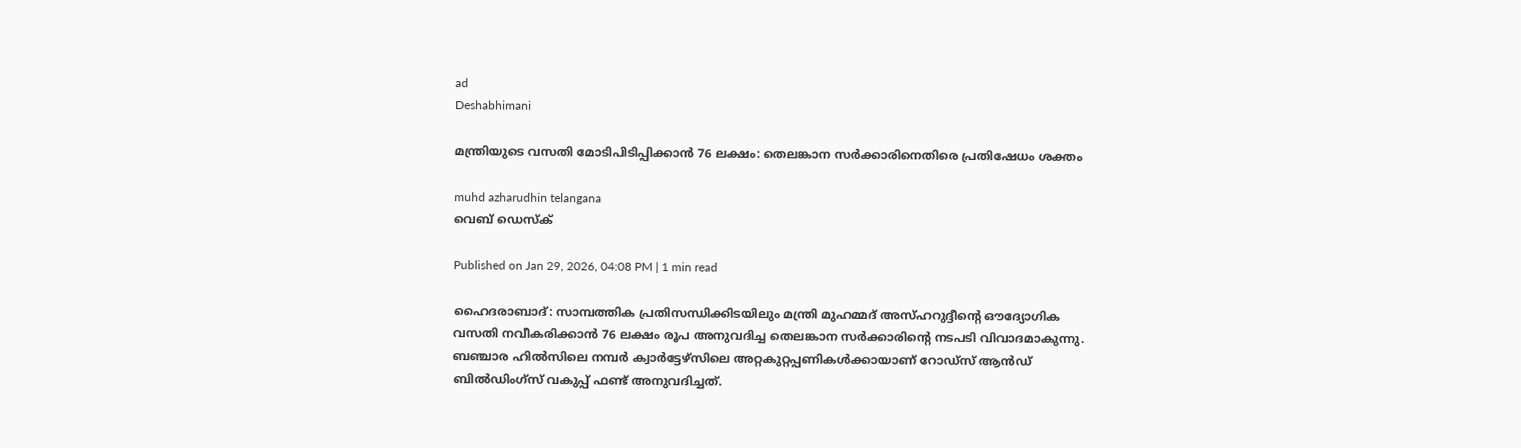ad
Deshabhimani

മന്ത്രിയുടെ വസതി മോടിപിടിപ്പിക്കാൻ 76 ലക്ഷം: തെലങ്കാന സർക്കാരിനെതിരെ പ്രതിഷേധം ശക്തം

muhd azharudhin telangana
വെബ് ഡെസ്ക്

Published on Jan 29, 2026, 04:08 PM | 1 min read

ഹൈദരാബാദ്: സാമ്പത്തിക പ്രതിസന്ധിക്കിടയിലും മന്ത്രി മുഹമ്മദ് അസ്ഹറുദ്ദീന്റെ ഔദ്യോഗിക വസതി നവീകരിക്കാൻ 76 ലക്ഷം രൂപ അനുവദിച്ച തെലങ്കാന സർക്കാരിന്റെ നടപടി വിവാദമാകുന്നു. ബഞ്ചാര ഹിൽസിലെ നമ്പർ ക്വാർട്ടേഴ്സിലെ അറ്റകുറ്റപ്പണികൾക്കായാണ് റോഡ്‌സ് ആൻഡ് ബിൽഡിംഗ്‌സ് വകുപ്പ് ഫണ്ട് അനുവദിച്ചത്.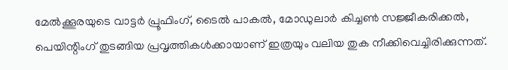മേൽക്കൂരയുടെ വാട്ടർ പ്രൂഫിംഗ്, ടൈൽ പാകൽ, മോഡുലാർ കിച്ചൺ സജ്ജീകരിക്കൽ, പെയിന്റിംഗ് തുടങ്ങിയ പ്രവൃത്തികൾക്കായാണ് ഇത്രയും വലിയ തുക നീക്കിവെച്ചിരിക്കുന്നത്.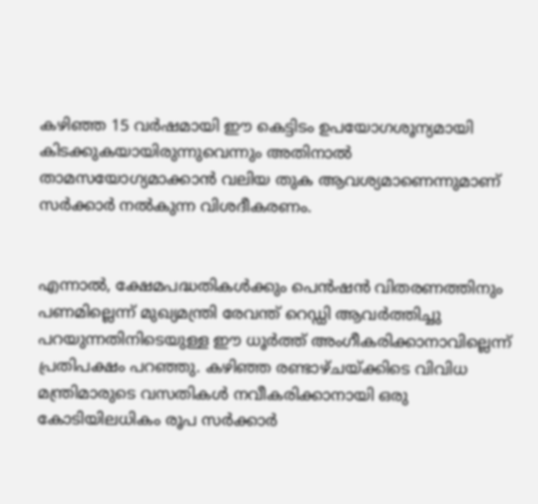കഴിഞ്ഞ 15 വർഷമായി ഈ കെട്ടിടം ഉപയോഗശൂന്യമായി കിടക്കുകയായിരുന്നുവെന്നും അതിനാൽ താമസയോഗ്യമാക്കാൻ വലിയ തുക ആവശ്യമാണെന്നുമാണ് സർക്കാർ നൽകുന്ന വിശദീകരണം.


എന്നാൽ, ക്ഷേമപദ്ധതികൾക്കും പെൻഷൻ വിതരണത്തിനും പണമില്ലെന്ന് മുഖ്യമന്ത്രി രേവന്ത് റെഡ്ഡി ആവർത്തിച്ചു പറയുന്നതിനിടെയുള്ള ഈ ധൂർത്ത് അംഗീകരിക്കാനാവില്ലെന്ന് പ്രതിപക്ഷം പറഞ്ഞു. കഴിഞ്ഞ രണ്ടാഴ്ചയ്ക്കിടെ വിവിധ മന്ത്രിമാരുടെ വസതികൾ നവീകരിക്കാനായി ഒരു കോടിയിലധികം രൂപ സർക്കാർ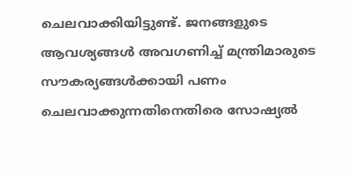ചെലവാക്കിയിട്ടുണ്ട്. ജനങ്ങളുടെ ആവശ്യങ്ങൾ അവഗണിച്ച് മന്ത്രിമാരുടെ സൗകര്യങ്ങൾക്കായി പണം ചെലവാക്കുന്നതിനെതിരെ സോഷ്യൽ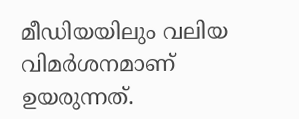മീഡിയയിലും വലിയ വിമർശനമാണ് ഉയരുന്നത്.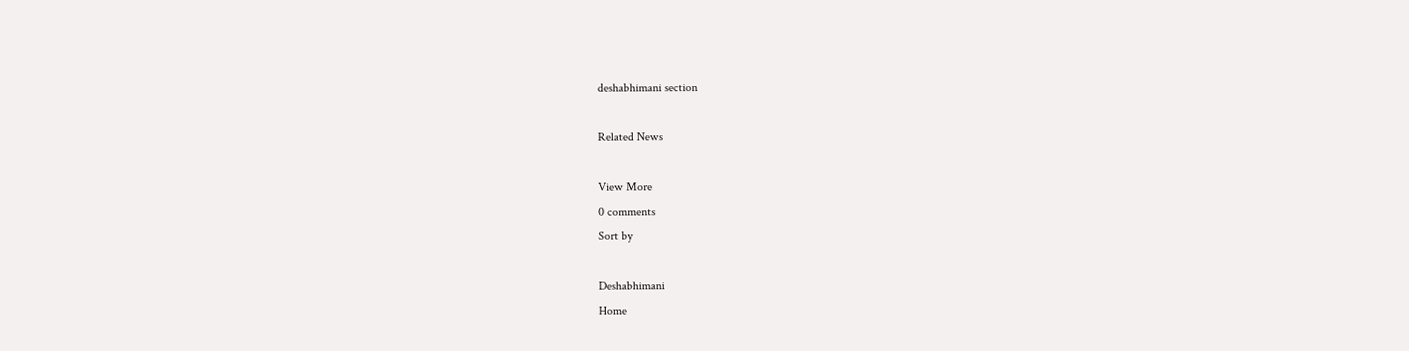deshabhimani section

Related News

View More
0 comments
Sort by

Deshabhimani
Home